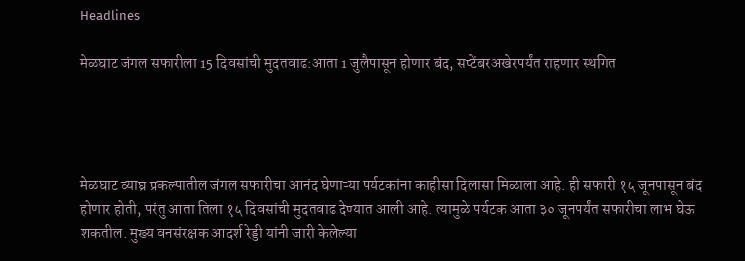Headlines

मेळघाट जंगल सफारीला 15 दिवसांची मुदतवाढ:आता 1 जुलैपासून होणार बंद, सप्टेंबरअखेरपर्यंत राहणार स्थगित




मेळघाट व्याघ्र प्रकल्पातील जंगल सफारीचा आनंद घेणाऱ्या पर्यटकांना काहीसा दिलासा मिळाला आहे. ही सफारी १५ जूनपासून बंद होणार होती, परंतु आता तिला १५ दिवसांची मुदतवाढ देण्यात आली आहे. त्यामुळे पर्यटक आता ३० जूनपर्यंत सफारीचा लाभ घेऊ शकतील. मुख्य वनसंरक्षक आदर्श रेड्डी यांनी जारी केलेल्या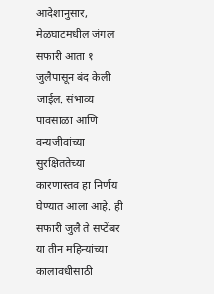आदेशानुसार, मेळघाटमधील जंगल सफारी आता १ जुलैपासून बंद केली जाईल. संभाव्य पावसाळा आणि वन्यजीवांच्या सुरक्षिततेच्या कारणास्तव हा निर्णय घेण्यात आला आहे. ही सफारी जुलै ते सप्टेंबर या तीन महिन्यांच्या कालावधीसाठी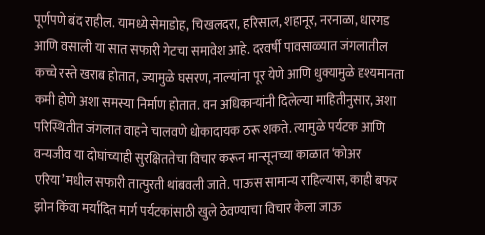पूर्णपणे बंद राहील. यामध्ये सेमाडोह, चिखलदरा, हरिसाल, शहानूर, नरनाळा, धारगड आणि वसाली या सात सफारी गेटचा समावेश आहे. दरवर्षी पावसाळ्यात जंगलातील कच्चे रस्ते खराब होतात, ज्यामुळे घसरण, नाल्यांना पूर येणे आणि धुक्यामुळे दृश्यमानता कमी होणे अशा समस्या निर्माण होतात. वन अधिकाऱ्यांनी दिलेल्या माहितीनुसार, अशा परिस्थितीत जंगलात वाहने चालवणे धोकादायक ठरू शकते. त्यामुळे पर्यटक आणि वन्यजीव या दोघांच्याही सुरक्षिततेचा विचार करून मान्सूनच्या काळात ‘कोअर एरिया’मधील सफारी तात्पुरती थांबवली जाते. पाऊस सामान्य राहिल्यास, काही बफर झोन किंवा मर्यादित मार्ग पर्यटकांसाठी खुले ठेवण्याचा विचार केला जाऊ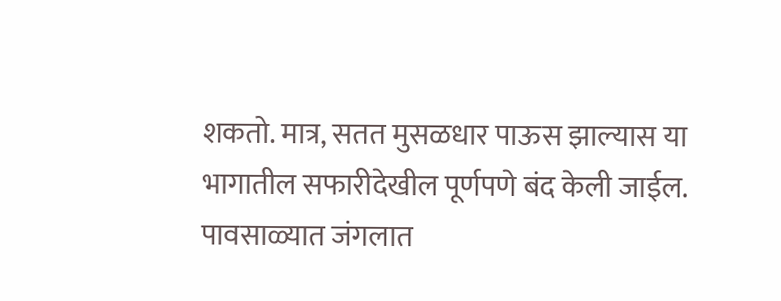शकतो. मात्र, सतत मुसळधार पाऊस झाल्यास या भागातील सफारीदेखील पूर्णपणे बंद केली जाईल. पावसाळ्यात जंगलात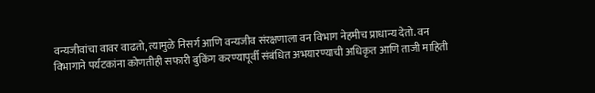वन्यजीवांचा वावर वाढतो, त्यामुळे निसर्ग आणि वन्यजीव संरक्षणाला वन विभाग नेहमीच प्राधान्य देतो. वन विभागाने पर्यटकांना कोणतीही सफारी बुकिंग करण्यापूर्वी संबंधित अभयारण्याची अधिकृत आणि ताजी माहिती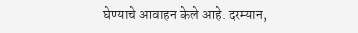घेण्याचे आवाहन केले आहे. दरम्यान,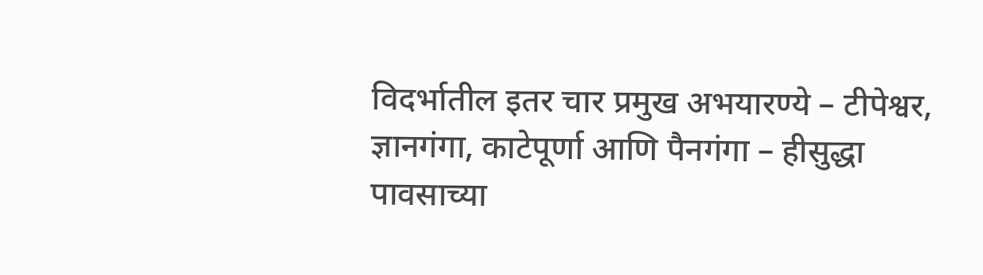विदर्भातील इतर चार प्रमुख अभयारण्ये – टीपेश्वर, ज्ञानगंगा, काटेपूर्णा आणि पैनगंगा – हीसुद्धा पावसाच्या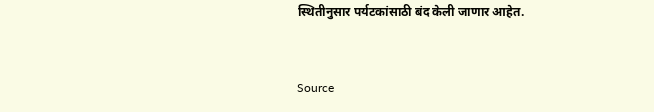स्थितीनुसार पर्यटकांसाठी बंद केली जाणार आहेत.



Source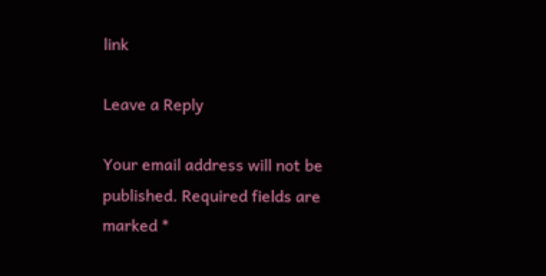link

Leave a Reply

Your email address will not be published. Required fields are marked *